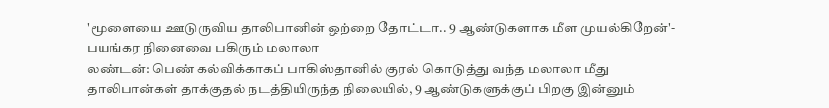'மூளையை ஊடுருவிய தாலிபானின் ஒற்றை தோட்டா.. 9 ஆண்டுகளாக மீள முயல்கிறேன்'- பயங்கர நினைவை பகிரும் மலாலா
லண்டன்: பெண் கல்விக்காகப் பாகிஸ்தானில் குரல் கொடுத்து வந்த மலாலா மீது தாலிபான்கள் தாக்குதல் நடத்தியிருந்த நிலையில், 9 ஆண்டுகளுக்குப் பிறகு இன்னும்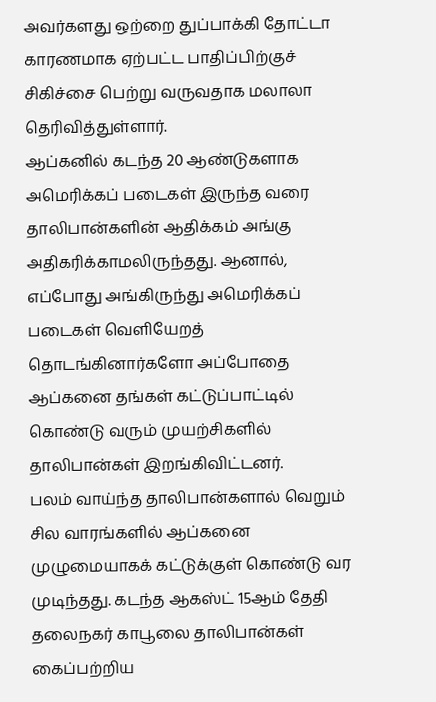அவர்களது ஒற்றை துப்பாக்கி தோட்டா காரணமாக ஏற்பட்ட பாதிப்பிற்குச் சிகிச்சை பெற்று வருவதாக மலாலா தெரிவித்துள்ளார்.
ஆப்கனில் கடந்த 20 ஆண்டுகளாக அமெரிக்கப் படைகள் இருந்த வரை தாலிபான்களின் ஆதிக்கம் அங்கு அதிகரிக்காமலிருந்தது. ஆனால், எப்போது அங்கிருந்து அமெரிக்கப் படைகள் வெளியேறத் தொடங்கினார்களோ அப்போதை ஆப்கனை தங்கள் கட்டுப்பாட்டில் கொண்டு வரும் முயற்சிகளில் தாலிபான்கள் இறங்கிவிட்டனர்.
பலம் வாய்ந்த தாலிபான்களால் வெறும் சில வாரங்களில் ஆப்கனை முழுமையாகக் கட்டுக்குள் கொண்டு வர முடிந்தது. கடந்த ஆகஸ்ட் 15ஆம் தேதி தலைநகர் காபூலை தாலிபான்கள் கைப்பற்றிய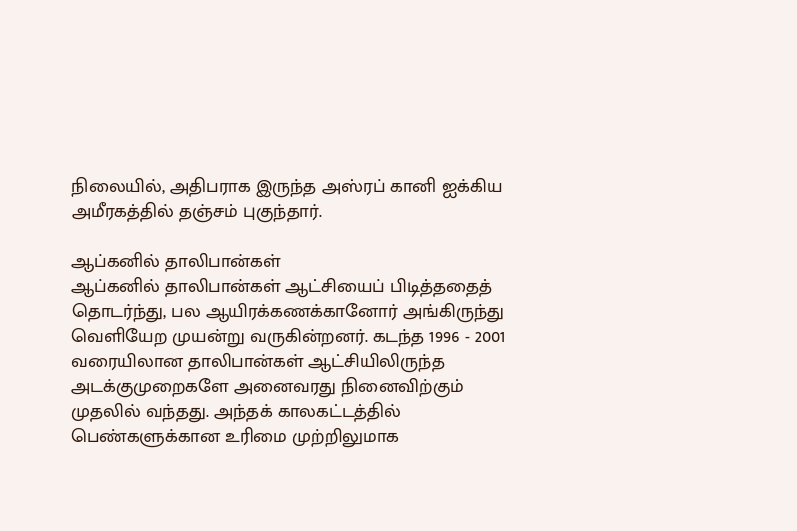நிலையில், அதிபராக இருந்த அஸ்ரப் கானி ஐக்கிய அமீரகத்தில் தஞ்சம் புகுந்தார்.

ஆப்கனில் தாலிபான்கள்
ஆப்கனில் தாலிபான்கள் ஆட்சியைப் பிடித்ததைத் தொடர்ந்து, பல ஆயிரக்கணக்கானோர் அங்கிருந்து வெளியேற முயன்று வருகின்றனர். கடந்த 1996 - 2001 வரையிலான தாலிபான்கள் ஆட்சியிலிருந்த அடக்குமுறைகளே அனைவரது நினைவிற்கும் முதலில் வந்தது. அந்தக் காலகட்டத்தில் பெண்களுக்கான உரிமை முற்றிலுமாக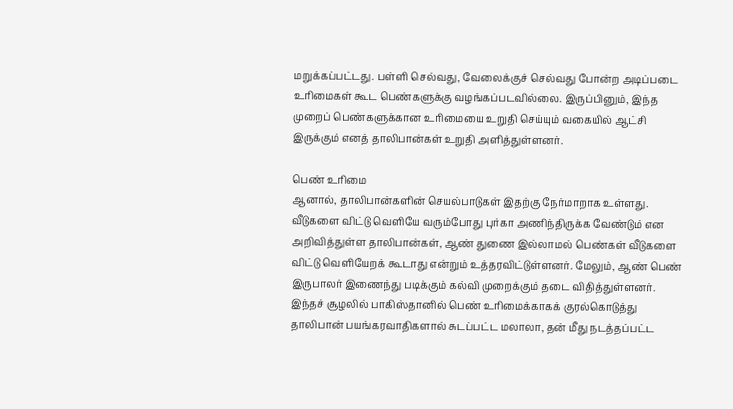மறுக்கப்பட்டது. பள்ளி செல்வது, வேலைக்குச் செல்வது போன்ற அடிப்படை உரிமைகள் கூட பெண்களுக்கு வழங்கப்படவில்லை. இருப்பினும், இந்த முறைப் பெண்களுக்கான உரிமையை உறுதி செய்யும் வகையில் ஆட்சி இருக்கும் எனத் தாலிபான்கள் உறுதி அளித்துள்ளனர்.

பெண் உரிமை
ஆனால், தாலிபான்களின் செயல்பாடுகள் இதற்கு நேர்மாறாக உள்ளது. வீடுகளை விட்டு வெளியே வரும்போது புர்கா அணிந்திருக்க வேண்டும் என அறிவித்துள்ள தாலிபான்கள், ஆண் துணை இல்லாமல் பெண்கள் வீடுகளை விட்டு வெளியேறக் கூடாது என்றும் உத்தரவிட்டுள்ளனர். மேலும், ஆண் பெண் இருபாலர் இணைந்து படிக்கும் கல்வி முறைக்கும் தடை விதித்துள்ளனர். இந்தச் சூழலில் பாகிஸ்தானில் பெண் உரிமைக்காகக் குரல்கொடுத்து தாலிபான் பயங்கரவாதிகளால் சுடப்பட்ட மலாலா, தன் மீது நடத்தப்பட்ட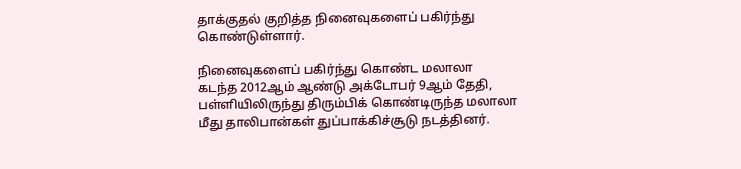தாக்குதல் குறித்த நினைவுகளைப் பகிர்ந்து கொண்டுள்ளார்.

நினைவுகளைப் பகிர்ந்து கொண்ட மலாலா
கடந்த 2012ஆம் ஆண்டு அக்டோபர் 9ஆம் தேதி, பள்ளியிலிருந்து திரும்பிக் கொண்டிருந்த மலாலா மீது தாலிபான்கள் துப்பாக்கிச்சூடு நடத்தினர்.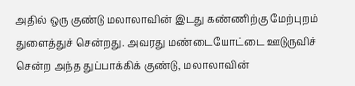அதில் ஒரு குண்டு மலாலாவின் இடது கண்ணிற்கு மேற்புறம் துளைத்துச் சென்றது. அவரது மண்டையோட்டை ஊடுருவிச் சென்ற அந்த துப்பாக்கிக் குண்டு, மலாலாவின்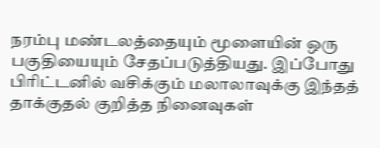நரம்பு மண்டலத்தையும் மூளையின் ஒரு பகுதியையும் சேதப்படுத்தியது. இப்போது பிரிட்டனில் வசிக்கும் மலாலாவுக்கு இந்தத் தாக்குதல் குறித்த நினைவுகள்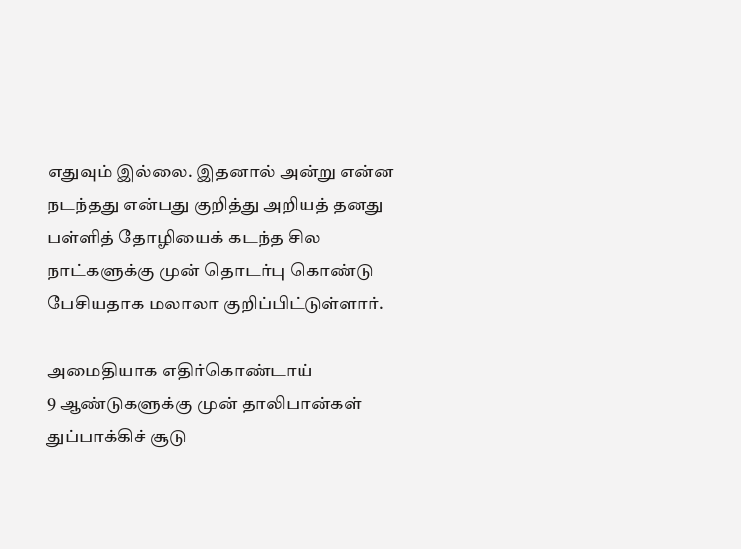எதுவும் இல்லை. இதனால் அன்று என்ன நடந்தது என்பது குறித்து அறியத் தனது பள்ளித் தோழியைக் கடந்த சில நாட்களுக்கு முன் தொடர்பு கொண்டு பேசியதாக மலாலா குறிப்பிட்டுள்ளார்.

அமைதியாக எதிர்கொண்டாய்
9 ஆண்டுகளுக்கு முன் தாலிபான்கள் துப்பாக்கிச் சூடு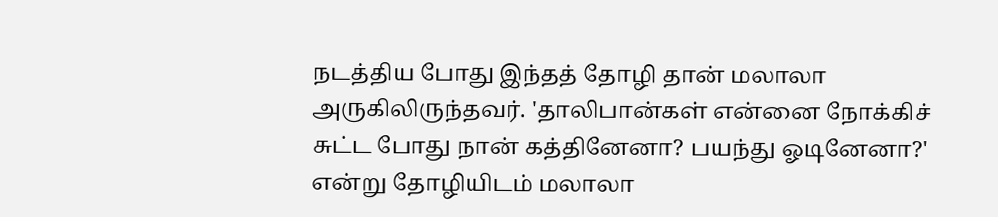நடத்திய போது இந்தத் தோழி தான் மலாலா அருகிலிருந்தவர். 'தாலிபான்கள் என்னை நோக்கிச் சுட்ட போது நான் கத்தினேனா? பயந்து ஓடினேனா?' என்று தோழியிடம் மலாலா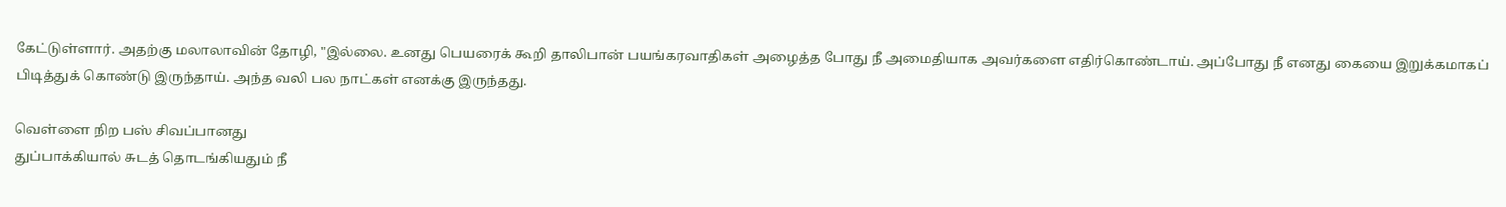கேட்டுள்ளார். அதற்கு மலாலாவின் தோழி, "இல்லை. உனது பெயரைக் கூறி தாலிபான் பயங்கரவாதிகள் அழைத்த போது நீ அமைதியாக அவர்களை எதிர்கொண்டாய். அப்போது நீ எனது கையை இறுக்கமாகப் பிடித்துக் கொண்டு இருந்தாய். அந்த வலி பல நாட்கள் எனக்கு இருந்தது.

வெள்ளை நிற பஸ் சிவப்பானது
துப்பாக்கியால் சுடத் தொடங்கியதும் நீ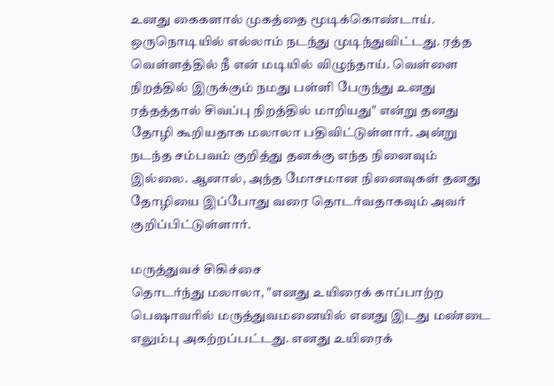உனது கைகளால் முகத்தை மூடிக்கொண்டாய். ஒருநொடியில் எல்லாம் நடந்து முடிந்துவிட்டது. ரத்த வெள்ளத்தில் நீ என் மடியில் விழுந்தாய். வெள்ளை நிறத்தில் இருக்கும் நமது பள்ளி பேருந்து உனது ரத்தத்தால் சிவப்பு நிறத்தில் மாறியது" என்று தனது தோழி கூறியதாக மலாலா பதிவிட்டுள்ளார். அன்று நடந்த சம்பவம் குறித்து தனக்கு எந்த நினைவும் இல்லை. ஆனால், அந்த மோசமான நினைவுகள் தனது தோழியை இப்போது வரை தொடர்வதாகவும் அவர் குறிப்பிட்டுள்ளார்.

மருத்துவச் சிகிச்சை
தொடர்ந்து மலாலா, "எனது உயிரைக் காப்பாற்ற பெஷாவரில் மருத்துவமனையில் எனது இடது மண்டை எலும்பு அகற்றப்பட்டது. எனது உயிரைக்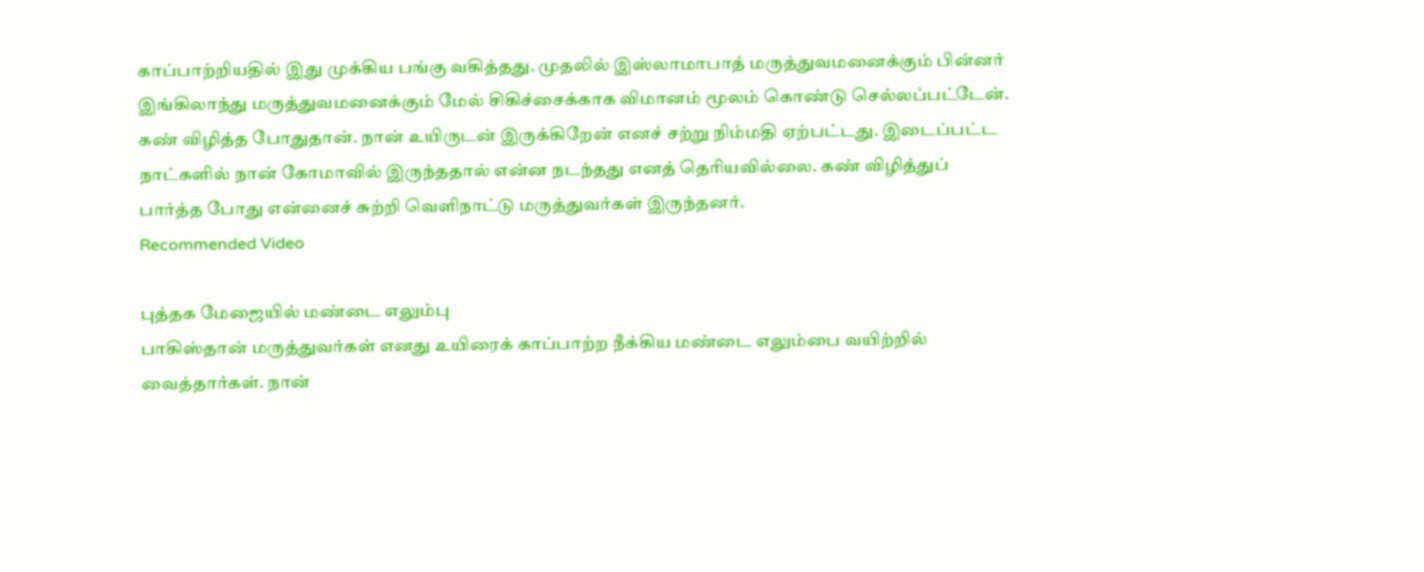காப்பாற்றியதில் இது முக்கிய பங்கு வகித்தது. முதலில் இஸ்லாமாபாத் மருத்துவமனைக்கும் பின்னர் இங்கிலாந்து மருத்துவமனைக்கும் மேல் சிகிச்சைக்காக விமானம் மூலம் கொண்டு செல்லப்பட்டேன். கண் விழித்த போதுதான். நான் உயிருடன் இருக்கிறேன் எனச் சற்று நிம்மதி ஏற்பட்டது. இடைப்பட்ட நாட்களில் நான் கோமாவில் இருந்ததால் என்ன நடந்தது எனத் தெரியவில்லை. கண் விழித்துப் பார்த்த போது என்னைச் சுற்றி வெளிநாட்டு மருத்துவர்கள் இருந்தனர்.
Recommended Video

புத்தக மேஜையில் மண்டை எலும்பு
பாகிஸ்தான் மருத்துவர்கள் எனது உயிரைக் காப்பாற்ற நீக்கிய மண்டை எலும்பை வயிற்றில் வைத்தார்கள். நான்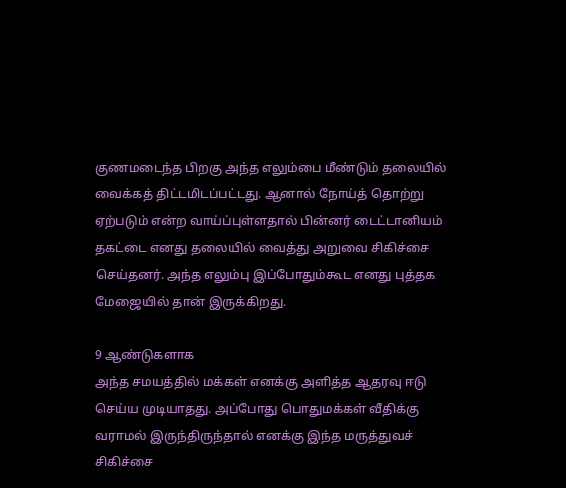குணமடைந்த பிறகு அந்த எலும்பை மீண்டும் தலையில் வைக்கத் திட்டமிடப்பட்டது. ஆனால் நோய்த் தொற்று ஏற்படும் என்ற வாய்ப்புள்ளதால் பின்னர் டைட்டானியம் தகட்டை எனது தலையில் வைத்து அறுவை சிகிச்சை செய்தனர். அந்த எலும்பு இப்போதும்கூட எனது புத்தக மேஜையில் தான் இருக்கிறது.

9 ஆண்டுகளாக
அந்த சமயத்தில் மக்கள் எனக்கு அளித்த ஆதரவு ஈடு செய்ய முடியாதது. அப்போது பொதுமக்கள் வீதிக்கு வராமல் இருந்திருந்தால் எனக்கு இந்த மருத்துவச் சிகிச்சை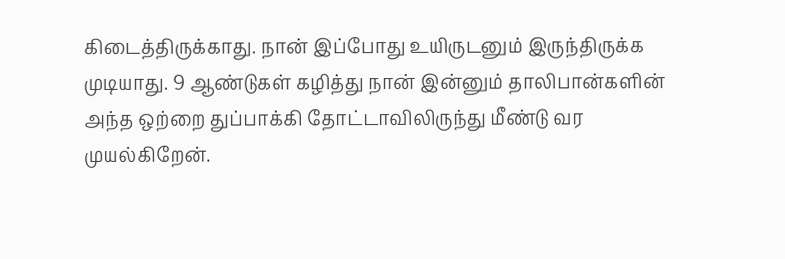கிடைத்திருக்காது. நான் இப்போது உயிருடனும் இருந்திருக்க முடியாது. 9 ஆண்டுகள் கழித்து நான் இன்னும் தாலிபான்களின் அந்த ஒற்றை துப்பாக்கி தோட்டாவிலிருந்து மீண்டு வர முயல்கிறேன்.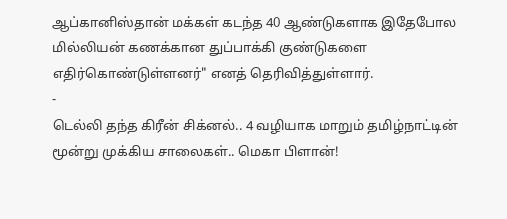ஆப்கானிஸ்தான் மக்கள் கடந்த 40 ஆண்டுகளாக இதேபோல மில்லியன் கணக்கான துப்பாக்கி குண்டுகளை எதிர்கொண்டுள்ளனர்" எனத் தெரிவித்துள்ளார்.
-
டெல்லி தந்த கிரீன் சிக்னல்.. 4 வழியாக மாறும் தமிழ்நாட்டின் மூன்று முக்கிய சாலைகள்.. மெகா பிளான்!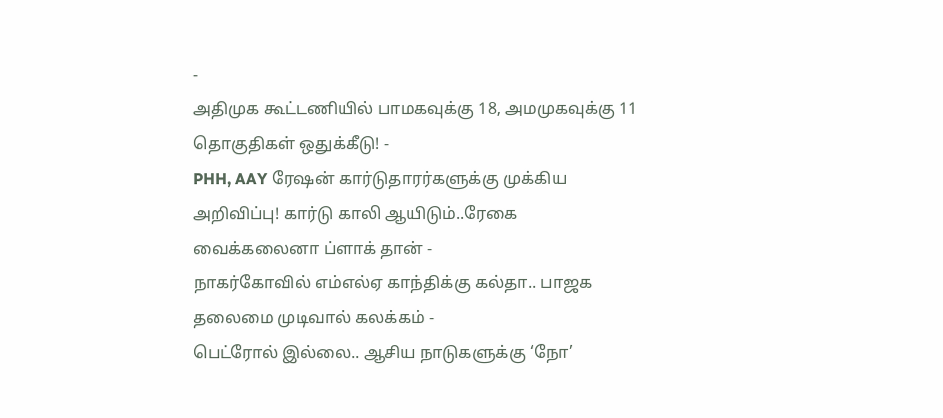-
அதிமுக கூட்டணியில் பாமகவுக்கு 18, அமமுகவுக்கு 11 தொகுதிகள் ஒதுக்கீடு! -
PHH, AAY ரேஷன் கார்டுதாரர்களுக்கு முக்கிய அறிவிப்பு! கார்டு காலி ஆயிடும்..ரேகை வைக்கலைனா ப்ளாக் தான் -
நாகர்கோவில் எம்எல்ஏ காந்திக்கு கல்தா.. பாஜக தலைமை முடிவால் கலக்கம் -
பெட்ரோல் இல்லை.. ஆசிய நாடுகளுக்கு ‘நோ’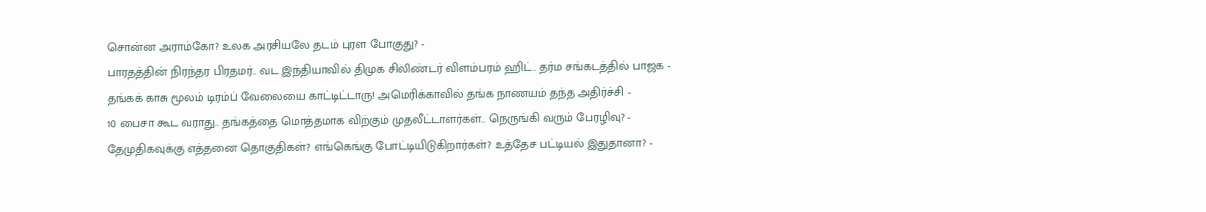சொன்ன அராம்கோ? உலக அரசியலே தடம் புரள போகுது? -
பாரதத்தின் நிரந்தர பிரதமர்.. வட இந்தியாவில் திமுக சிலிண்டர் விளம்பரம் ஹிட்.. தர்ம சங்கடத்தில் பாஜக -
தங்கக் காசு மூலம் டிரம்ப் வேலையை காட்டிட்டாரு! அமெரிக்காவில் தங்க நாணயம் தந்த அதிர்ச்சி -
10 பைசா கூட வராது.. தங்கத்தை மொத்தமாக விற்கும் முதலீட்டாளர்கள்.. நெருங்கி வரும் பேரழிவு? -
தேமுதிகவுக்கு எத்தனை தொகுதிகள்? எங்கெங்கு போட்டியிடுகிறார்கள்? உத்தேச பட்டியல் இதுதானா? -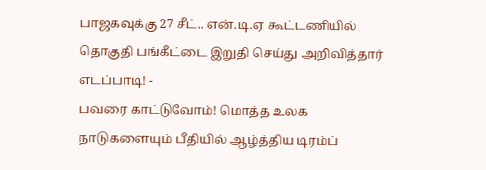பாஜகவுக்கு 27 சீட்.. என்.டி.ஏ கூட்டணியில் தொகுதி பங்கீட்டை இறுதி செய்து அறிவித்தார் எடப்பாடி! -
பவரை காட்டுவோம்! மொத்த உலக நாடுகளையும் பீதியில் ஆழ்த்திய டிரம்ப்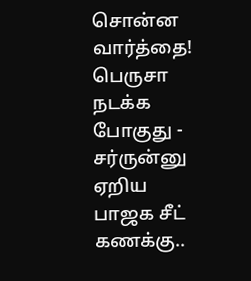சொன்ன வார்த்தை! பெருசா நடக்க போகுது -
சர்ருன்னு ஏறிய பாஜக சீட் கணக்கு..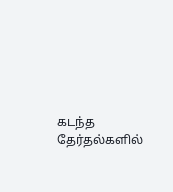கடந்த தேர்தல்களில்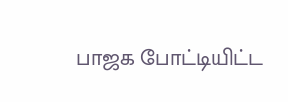பாஜக போட்டியிட்ட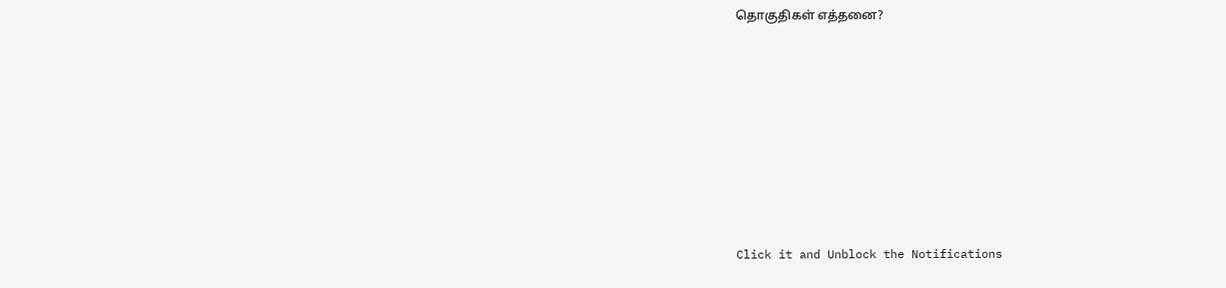தொகுதிகள் எத்தனை?












Click it and Unblock the Notifications